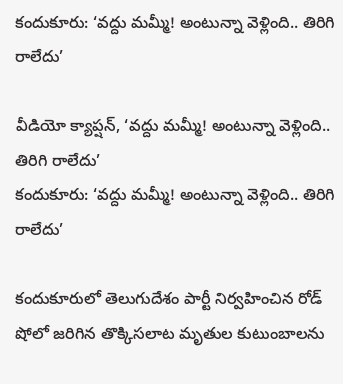కందుకూరు: ‘వద్దు మమ్మీ! అంటున్నా వెళ్లింది.. తిరిగి రాలేదు’

వీడియో క్యాప్షన్, ‘వద్దు మమ్మీ! అంటున్నా వెళ్లింది.. తిరిగి రాలేదు’
కందుకూరు: ‘వద్దు మమ్మీ! అంటున్నా వెళ్లింది.. తిరిగి రాలేదు’

కందుకూరులో తెలుగుదేశం పార్టీ నిర్వహించిన రోడ్ షోలో జరిగిన తొక్కిసలాట మృతుల కుటుంబాలను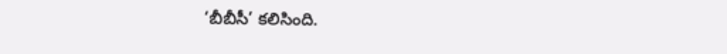‘బీబీసీ’ కలిసింది.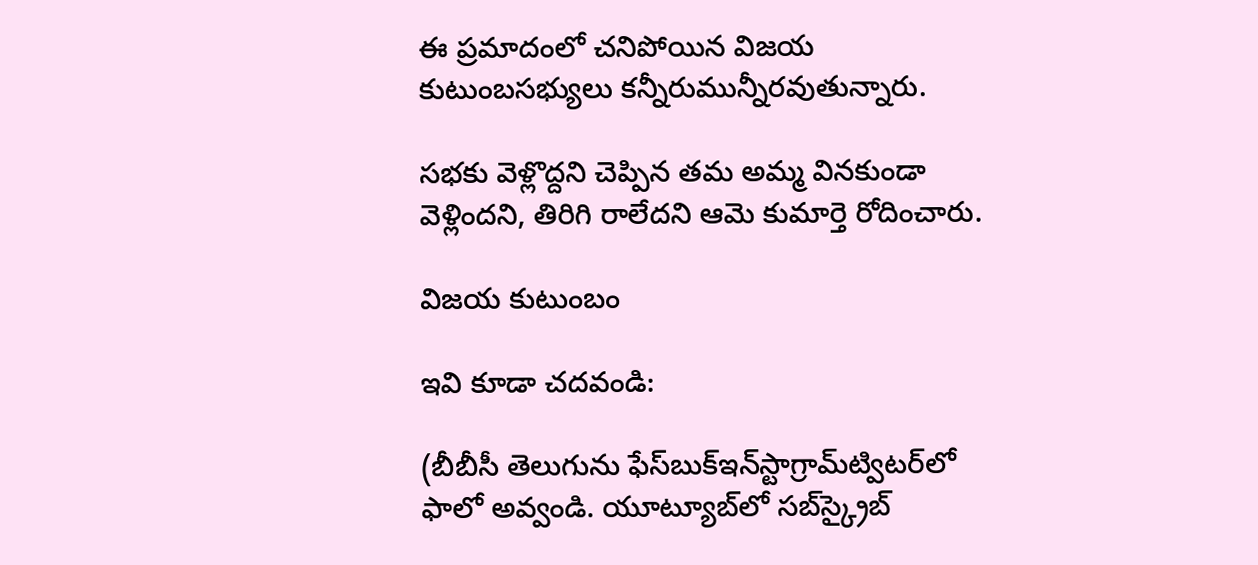ఈ ప్రమాదంలో చనిపోయిన విజయ కుటుంబసభ్యులు కన్నీరుమున్నీరవుతున్నారు.

సభకు వెళ్లొద్దని చెప్పిన తమ అమ్మ వినకుండా వెళ్లిందని, తిరిగి రాలేదని ఆమె కుమార్తె రోదించారు.

విజయ కుటుంబం

ఇవి కూడా చదవండి:

(బీబీసీ తెలుగును ఫేస్‌బుక్ఇన్‌స్టాగ్రామ్‌ట్విటర్‌లో ఫాలో అవ్వండి. యూట్యూబ్‌లో సబ్‌స్క్రైబ్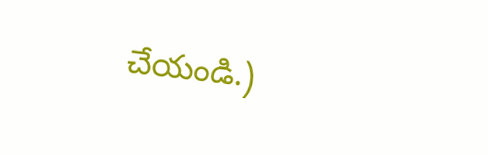చేయండి.)